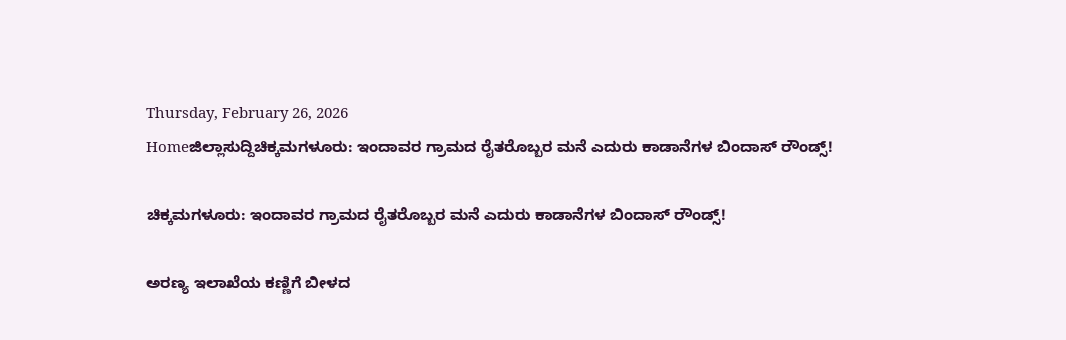Thursday, February 26, 2026
Homeಜಿಲ್ಲಾಸುದ್ದಿಚಿಕ್ಕಮಗಳೂರು: ಇಂದಾವರ ಗ್ರಾಮದ ರೈತರೊಬ್ಬರ ಮನೆ ಎದುರು ಕಾಡಾನೆಗಳ ಬಿಂದಾಸ್‌ ರೌಂಡ್ಸ್!

ಚಿಕ್ಕಮಗಳೂರು: ಇಂದಾವರ ಗ್ರಾಮದ ರೈತರೊಬ್ಬರ ಮನೆ ಎದುರು ಕಾಡಾನೆಗಳ ಬಿಂದಾಸ್‌ ರೌಂಡ್ಸ್!

ಅರಣ್ಯ ಇಲಾಖೆಯ ಕಣ್ಣಿಗೆ ಬೀಳದ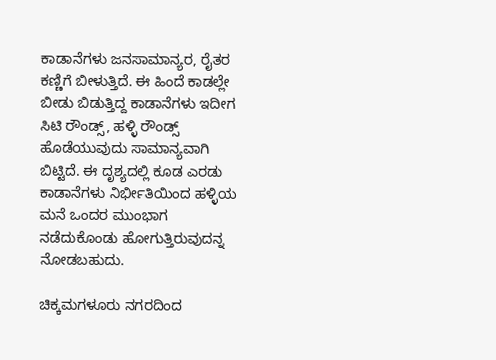ಕಾಡಾನೆಗಳು ಜನಸಾಮಾನ್ಯರ, ರೈತರ ಕಣ್ಣಿಗೆ ಬೀಳುತ್ತಿದೆ. ಈ ಹಿಂದೆ ಕಾಡಲ್ಲೇ ಬೀಡು ಬಿಡುತ್ತಿದ್ದ ಕಾಡಾನೆಗಳು ಇದೀಗ ಸಿಟಿ ರೌಂಡ್ಸ್, ಹಳ್ಳಿ ರೌಂಡ್ಸ್ ಹೊಡೆಯುವುದು ಸಾಮಾನ್ಯವಾಗಿ ಬಿಟ್ಟಿದೆ. ಈ ದೃಶ್ಯದಲ್ಲಿ ಕೂಡ ಎರಡು ಕಾಡಾನೆಗಳು ನಿರ್ಭೀತಿಯಿಂದ ಹಳ್ಳಿಯ ಮನೆ ಒಂದರ ಮುಂಭಾಗ ನಡೆದುಕೊಂಡು ಹೋಗುತ್ತಿರುವುದನ್ನ ನೋಡಬಹುದು.

ಚಿಕ್ಕಮಗಳೂರು ನಗರದಿಂದ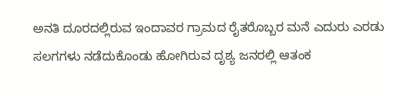ಅನತಿ ದೂರದಲ್ಲಿರುವ ಇಂದಾವರ ಗ್ರಾಮದ ರೈತರೊಬ್ಬರ ಮನೆ ಎದುರು ಎರಡು ಸಲಗಗಳು ನಡೆದುಕೊಂಡು ಹೋಗಿರುವ ದೃಶ್ಯ ಜನರಲ್ಲಿ ಆತಂಕ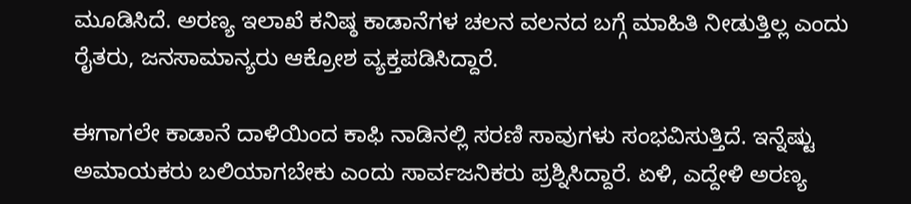ಮೂಡಿಸಿದೆ. ಅರಣ್ಯ ಇಲಾಖೆ ಕನಿಷ್ಠ ಕಾಡಾನೆಗಳ ಚಲನ ವಲನದ ಬಗ್ಗೆ ಮಾಹಿತಿ ನೀಡುತ್ತಿಲ್ಲ ಎಂದು ರೈತರು, ಜನಸಾಮಾನ್ಯರು ಆಕ್ರೋಶ ವ್ಯಕ್ತಪಡಿಸಿದ್ದಾರೆ.

ಈಗಾಗಲೇ ಕಾಡಾನೆ ದಾಳಿಯಿಂದ ಕಾಫಿ ನಾಡಿನಲ್ಲಿ ಸರಣಿ ಸಾವುಗಳು ಸಂಭವಿಸುತ್ತಿದೆ. ಇನ್ನೆಷ್ಟು ಅಮಾಯಕರು ಬಲಿಯಾಗಬೇಕು ಎಂದು ಸಾರ್ವಜನಿಕರು ಪ್ರಶ್ನಿಸಿದ್ದಾರೆ. ಏಳಿ, ಎದ್ದೇಳಿ ಅರಣ್ಯ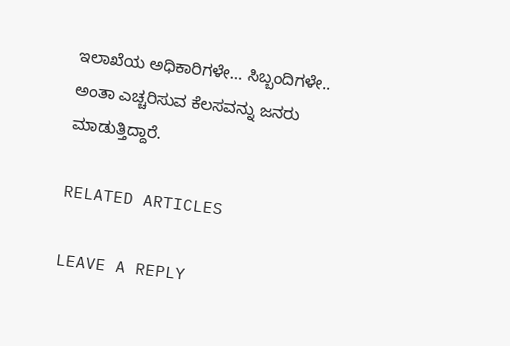ಇಲಾಖೆಯ ಅಧಿಕಾರಿಗಳೇ… ಸಿಬ್ಬಂದಿಗಳೇ.. ಅಂತಾ ಎಚ್ಚರಿಸುವ ಕೆಲಸವನ್ನು ಜನರು ಮಾಡುತ್ತಿದ್ದಾರೆ.

RELATED ARTICLES

LEAVE A REPLY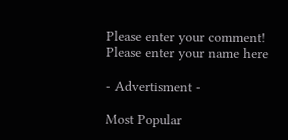Please enter your comment!
Please enter your name here

- Advertisment -

Most Popular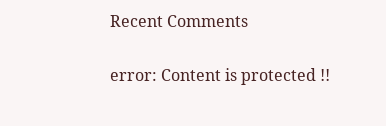Recent Comments

error: Content is protected !!